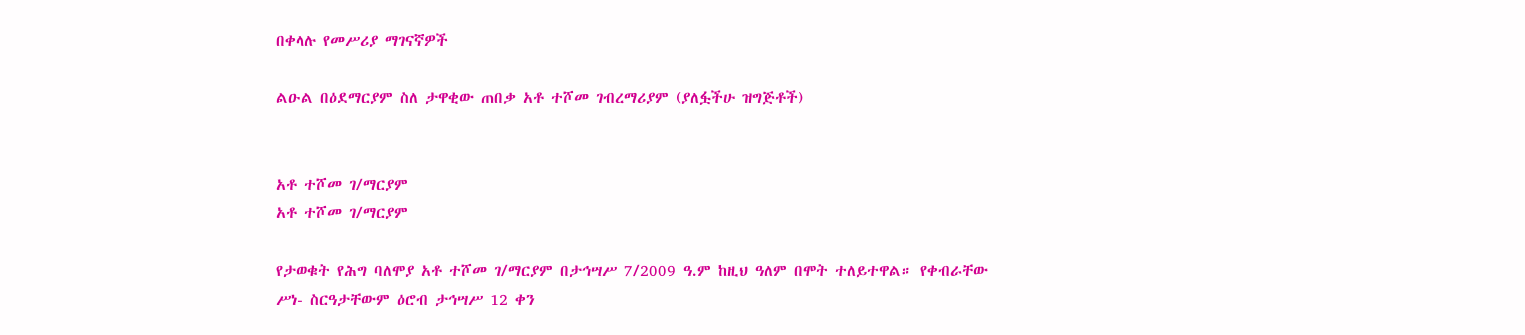በቀላሉ የመሥሪያ ማገናኛዎች

ልዑል በዕደማርያም ስለ ታዋቂው ጠበቃ አቶ ተሾመ ገብረማሪያም (ያለፏችሁ ዝግጅቶች)


አቶ ተሾመ ገ/ማርያም
አቶ ተሾመ ገ/ማርያም

የታወቁት የሕግ ባለሞያ አቶ ተሾመ ገ/ማርያም በታኅሣሥ 7/2009 ዓ.ም ከዚህ ዓለም በሞት ተለይተዋል። የቀብራቸው ሥነ- ስርዓታቸውም ዕሮብ ታኅሣሥ 12 ቀን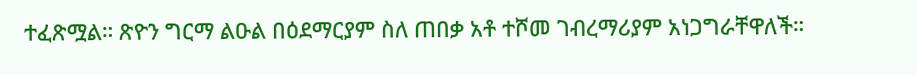ተፈጽሟል። ጽዮን ግርማ ልዑል በዕደማርያም ስለ ጠበቃ አቶ ተሾመ ገብረማሪያም አነጋግራቸዋለች።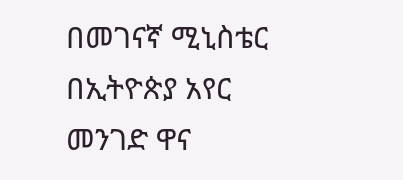በመገናኛ ሚኒስቴር በኢትዮጵያ አየር መንገድ ዋና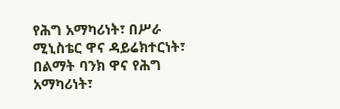የሕግ አማካሪነት፣ በሥራ ሚኒስቴር ዋና ዳይሬክተርነት፣ በልማት ባንክ ዋና የሕግ አማካሪነት፣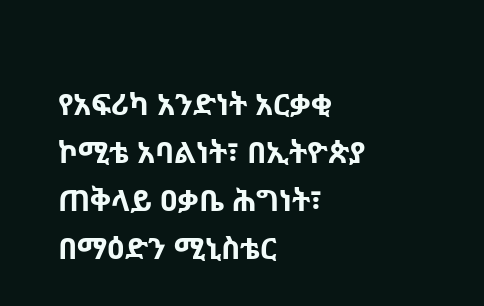የአፍሪካ አንድነት አርቃቂ ኮሚቴ አባልነት፣ በኢትዮጵያ ጠቅላይ ዐቃቤ ሕግነት፣ በማዕድን ሚኒስቴር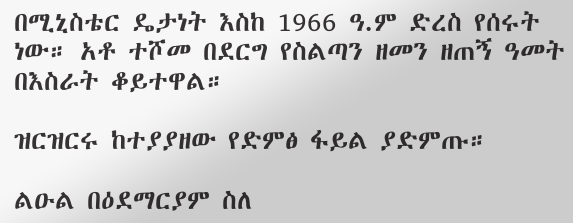በሚኒስቴር ዴታነት እስከ 1966 ዓ.ም ድረስ የሰሩት ነው። አቶ ተሾመ በደርግ የስልጣን ዘመን ዘጠኝ ዓመት በእስራት ቆይተዋል።

ዝርዝርሩ ከተያያዘው የድምፅ ፋይል ያድምጡ።

ልዑል በዕደማርያም ስለ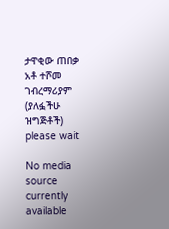ታዋቂው ጠበቃ አቶ ተሾመ ገብረማሪያም (ያለፏችሁ ዝግጅቶች)
please wait

No media source currently available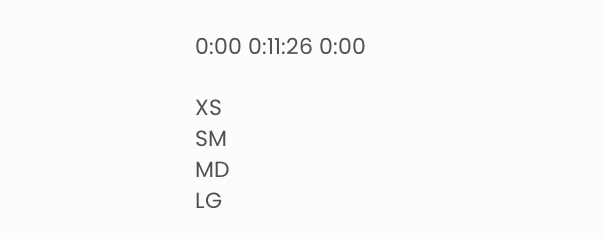0:00 0:11:26 0:00

XS
SM
MD
LG